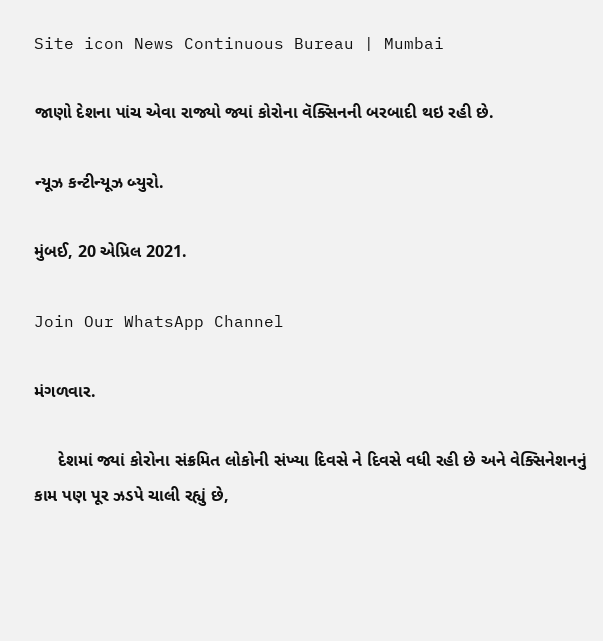Site icon News Continuous Bureau | Mumbai

જાણો દેશના પાંચ એવા રાજ્યો જ્યાં કોરોના વૅક્સિનની બરબાદી થઇ રહી છે.

ન્યૂઝ કન્ટીન્યૂઝ બ્યુરો.

મુંબઈ, 20 એપ્રિલ 2021.

Join Our WhatsApp Channel

મંગળવાર.

     દેશમાં જ્યાં કોરોના સંક્રમિત લોકોની સંખ્યા દિવસે ને દિવસે વધી રહી છે અને વેક્સિનેશનનું કામ પણ પૂર ઝડપે ચાલી રહ્યું છે,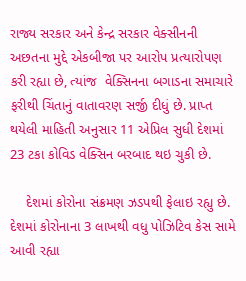રાજ્ય સરકાર અને કેન્દ્ર સરકાર વેક્સીનની અછતના મુદ્દે એકબીજા પર આરોપ પ્રત્યારોપણ કરી રહ્યા છે, ત્યાંજ  વેક્સિનના બગાડના સમાચારે ફરીથી ચિંતાનું વાતાવરણ સર્જી દીધું છે. પ્રાપ્ત થયેલી માહિતી અનુસાર 11 એપ્રિલ સુધી દેશમાં 23 ટકા કોવિડ વેક્સિન બરબાદ થઇ ચુકી છે.

    દેશમાં કોરોના સંક્રમણ ઝડપથી ફેલાઇ રહ્યુ છે. દેશમાં કોરોનાના 3 લાખથી વધુ પોઝિટિવ કેસ સામે આવી રહ્યા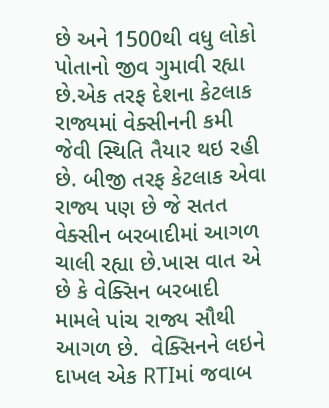છે અને 1500થી વધુ લોકો પોતાનો જીવ ગુમાવી રહ્યા છે.એક તરફ દેશના કેટલાક રાજ્યમાં વેક્સીનની કમી જેવી સ્થિતિ તૈયાર થઇ રહી છે. બીજી તરફ કેટલાક એવા રાજ્ય પણ છે જે સતત વેક્સીન બરબાદીમાં આગળ ચાલી રહ્યા છે.ખાસ વાત એ છે કે વેક્સિન બરબાદી મામલે પાંચ રાજ્ય સૌથી આગળ છે.  વેક્સિનને લઇને દાખલ એક RTIમાં જવાબ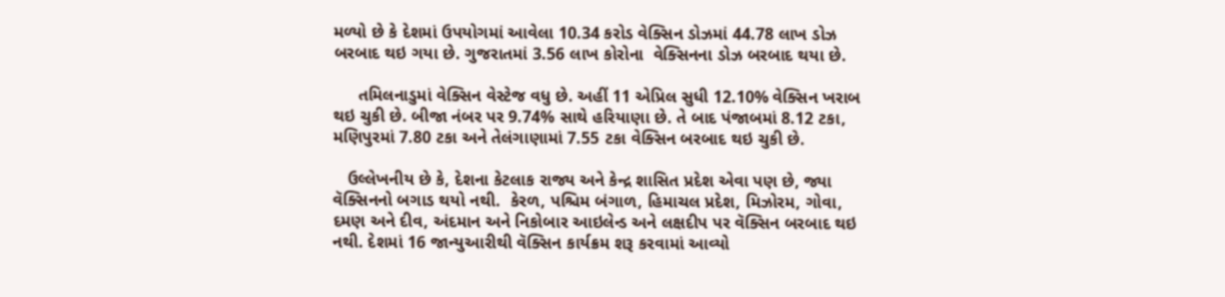મળ્યો છે કે દેશમાં ઉપયોગમાં આવેલા 10.34 કરોડ વેક્સિન ડોઝમાં 44.78 લાખ ડોઝ બરબાદ થઇ ગયા છે. ગુજરાતમાં 3.56 લાખ કોરોના  વેક્સિનના ડોઝ બરબાદ થયા છે.

     તમિલનાડુમાં વેક્સિન વેસ્ટેજ વધુ છે. અહીં 11 એપ્રિલ સુધી 12.10% વેક્સિન ખરાબ થઇ ચુકી છે. બીજા નંબર પર 9.74% સાથે હરિયાણા છે. તે બાદ પંજાબમાં 8.12 ટકા, મણિપુરમાં 7.80 ટકા અને તેલંગાણામાં 7.55 ટકા વેક્સિન બરબાદ થઇ ચુકી છે.

   ઉલ્લેખનીય છે કે, દેશના કેટલાક રાજ્ય અને કેન્દ્ર શાસિત પ્રદેશ એવા પણ છે, જ્યા વૅક્સિનનો બગાડ થયો નથી.  કેરળ, પશ્ચિમ બંગાળ, હિમાચલ પ્રદેશ, મિઝોરમ, ગોવા, દમણ અને દીવ, અંદમાન અને નિકોબાર આઇલેન્ડ અને લક્ષદીપ પર વૅક્સિન બરબાદ થઇ નથી. દેશમાં 16 જાન્યુઆરીથી વૅક્સિન કાર્યક્રમ શરૂ કરવામાં આવ્યો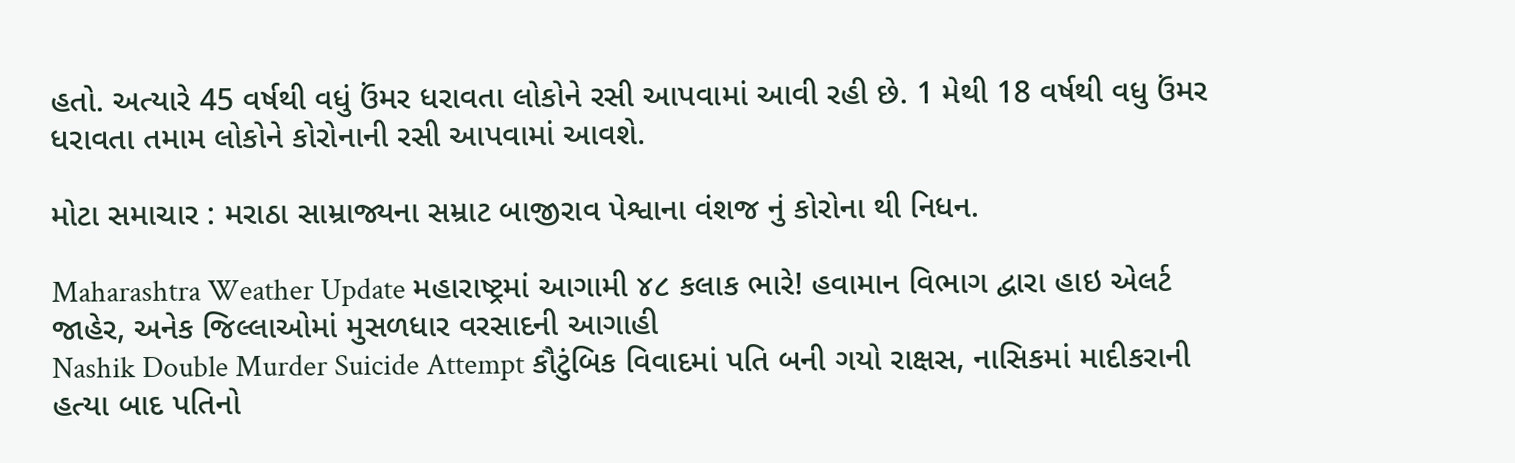હતો. અત્યારે 45 વર્ષથી વધું ઉંમર ધરાવતા લોકોને રસી આપવામાં આવી રહી છે. 1 મેથી 18 વર્ષથી વધુ ઉંમર ધરાવતા તમામ લોકોને કોરોનાની રસી આપવામાં આવશે.

મોટા સમાચાર : મરાઠા સામ્રાજ્યના સમ્રાટ બાજીરાવ પેશ્વાના વંશજ નું કોરોના થી નિધન.

Maharashtra Weather Update મહારાષ્ટ્રમાં આગામી ૪૮ કલાક ભારે! હવામાન વિભાગ દ્વારા હાઇ એલર્ટ જાહેર, અનેક જિલ્લાઓમાં મુસળધાર વરસાદની આગાહી
Nashik Double Murder Suicide Attempt કૌટુંબિક વિવાદમાં પતિ બની ગયો રાક્ષસ, નાસિકમાં માદીકરાની હત્યા બાદ પતિનો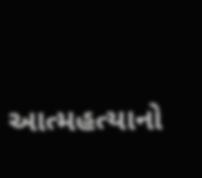આત્મહત્યાનો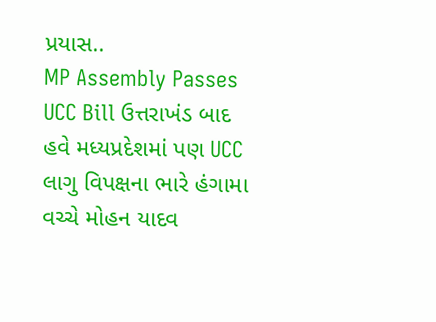પ્રયાસ..
MP Assembly Passes UCC Bill ઉત્તરાખંડ બાદ હવે મધ્યપ્રદેશમાં પણ UCC લાગુ વિપક્ષના ભારે હંગામા વચ્ચે મોહન યાદવ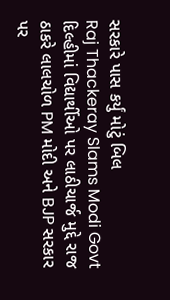સરકારે પાસ કર્યું મોટું બિલ
Raj Thackeray Slams Modi Govt દિલ્હીમાં વિદ્યાર્થીઓ પર લાઠીચાર્જ મુદ્દે રાજ ઠાકરે લાલચોળ PM મોદી અને BJP સરકાર પર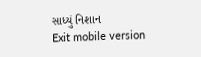સાધ્યું નિશાન
Exit mobile version